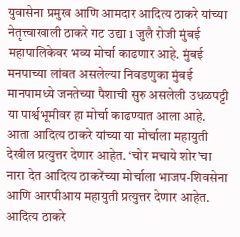युवासेना प्रमुख आणि आमदार आदित्य ठाकरे यांच्या नेतृत्त्वाखाली ठाकरे गट उद्या 1 जुलै रोजी मुंबई महापालिकेवर भव्य मोर्चा काढणार आहे. मुंबई मनपाच्या लांबत असलेल्या निवडणुका मुंबई मानपामध्ये जनतेच्या पैशाची सुरु असलेली उधळपट्टी या पार्श्वभूमीवर हा मोर्चा काढण्यात आला आहे. आता आदित्य ठाकरे यांच्या या मोर्चाला महायुती देखील प्रत्युत्तर देणार आहेत. ‘चोर मचाये शोर’चा नारा देत आदित्य ठाकरेंच्या मोर्चाला भाजप-शिवसेना आणि आरपीआय महायुती प्रत्युत्तर देणार आहेत.
आदित्य ठाकरे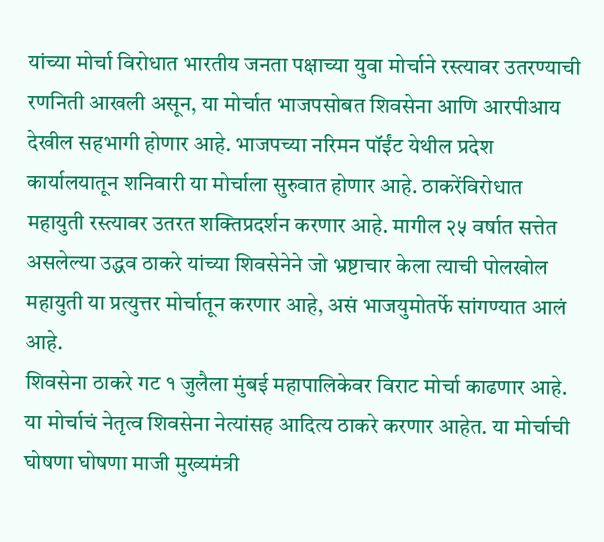यांच्या मोर्चा विरोधात भारतीय जनता पक्षाच्या युवा मोर्चाने रस्त्यावर उतरण्याची रणनिती आखली असून, या मोर्चात भाजपसोबत शिवसेना आणि आरपीआय देखील सहभागी होणार आहे. भाजपच्या नरिमन पॉईंट येथील प्रदेश कार्यालयातून शनिवारी या मोर्चाला सुरुवात होणार आहे. ठाकरेंविरोधात महायुती रस्त्यावर उतरत शक्तिप्रदर्शन करणार आहे. मागील २५ वर्षात सत्तेत असलेल्या उद्धव ठाकरे यांच्या शिवसेनेने जो भ्रष्टाचार केला त्याची पोलखोल महायुती या प्रत्युत्तर मोर्चातून करणार आहे, असं भाजयुमोतर्फे सांगण्यात आलं आहे.
शिवसेना ठाकरे गट १ जुलैला मुंबई महापालिकेवर विराट मोर्चा काढणार आहे. या मोर्चाचं नेतृत्व शिवसेना नेत्यांसह आदित्य ठाकरे करणार आहेत. या मोर्चाची घोषणा घोषणा माजी मुख्यमंत्री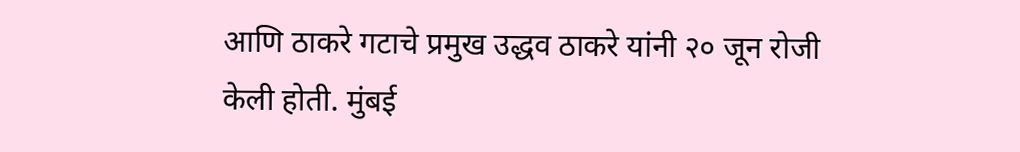आणि ठाकरे गटाचे प्रमुख उद्धव ठाकरे यांनी २० जून रोजी केली होती. मुंबई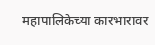महापालिकेच्या कारभारावर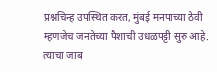प्रश्नचिन्ह उपस्थित करत, मुंबई मनपाच्या ठेवी म्हणजेच जनतेच्या पैशाची उधळपट्टी सुरु आहे. त्याचा जाब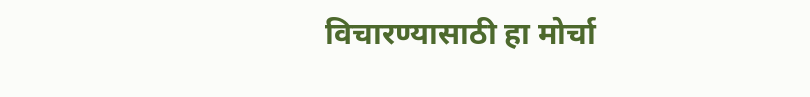विचारण्यासाठी हा मोर्चा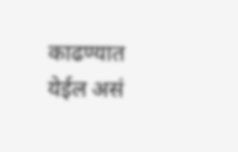काढण्यात येईल असं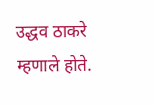उद्धव ठाकरे म्हणाले होते.